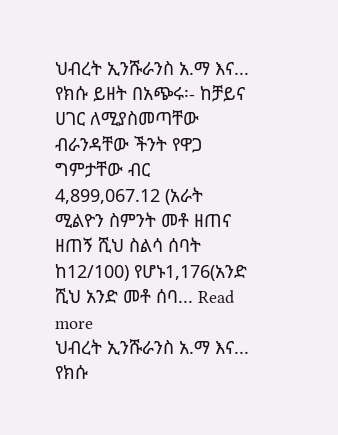ህብረት ኢንሹራንስ አ.ማ እና... የክሱ ይዘት በአጭሩ፡- ከቻይና ሀገር ለሚያስመጣቸው ብራንዳቸው ችንት የዋጋ ግምታቸው ብር 4,899,067.12 (አራት ሚልዮን ስምንት መቶ ዘጠና ዘጠኝ ሺህ ስልሳ ሰባት ከ12/100) የሆኑ1,176(አንድ ሺህ አንድ መቶ ሰባ... Read more
ህብረት ኢንሹራንስ አ.ማ እና... የክሱ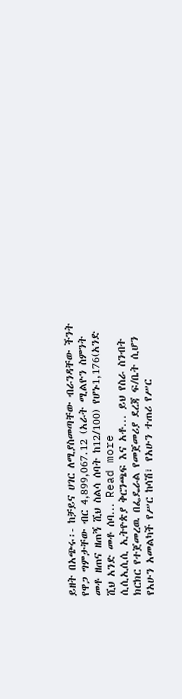ይዘት በአጭሩ፡- ከቻይና ሀገር ለሚያስመጣቸው ብራንዳቸው ችንት የዋጋ ግምታቸው ብር 4,899,067.12 (አራት ሚልዮን ስምንት መቶ ዘጠና ዘጠኝ ሺህ ስልሳ ሰባት ከ12/100) የሆኑ1,176(አንድ ሺህ አንድ መቶ ሰባ... Read more
ሲሲኢሲሲ ኢትዮጵያ ቅርንጫፍ እና አቶ... ይህ የስራ ስንብት ክርክር የተጀመረዉ በፌዴራል የመጀመሪያ ደረጃ ፍ/ቤት ሲሆን የአሁን አመልካች የሥር ከሳሽ፣ የአሁን ተጠሪ የሥር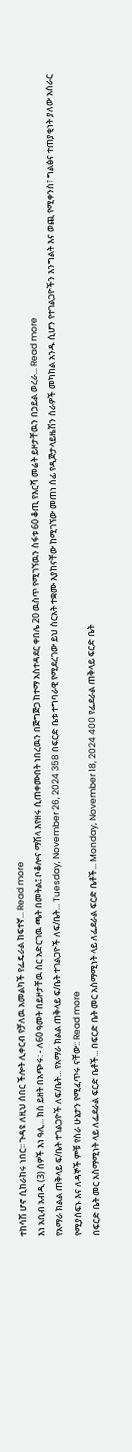ተከሳሽ ሆኖ ሲከራከሩ ነበር፡፡ ጉዳዩ ለዚህ ሰበር ችሎት ሊቀርብ የቻለዉ አመልካች የፌዴራል ከፍተኛ... Read more
እነ አቢብ አብዲ (3) ሰዎች እነ ዓሊ... ክስ ይዘት በአጭሩ: - ለ60 ዓመት በይዞታቸዉ ስር አድርገዉ ጫት በመትል፤ ቦቆሎና ማሽላ እየዘሩ ሲጠቀሙበት ነበረዉን በጅግጅጋ ከተማ አስተዳደር ቀበሌ 20 ዉስጥ የሚገኘዉን ስፋቱ 60 ቆጢ የእርሻ መሬት ይዞታቸዉን በኃይል ወረራ... Read more
የአማራ ክልል ጠቅላይ ፍ/ቤት ተገልጋዮች ለፍ/ቤት... የአማራ ክልል ጠቅላይ ፍ/ቤት ተገልጋዮች ለፍ/ቤት... Tuesday, November 26, 2024 358 በፍርድ ቤቱ ተግባራዊ የሚደረገው ይህ ስርአት ተቋሙ እያከናቸው ከሚገኘው መጠነ ሰፊ የዲጅታላይዜሽን ስራዎች መካከል አንዱ ሲሆን የተገልጋዮችን እንግልት እና ወጪ የሚቀንስ፣ ግልፅና ተጠያቂነት ያለው አሰራር የሚያሰፍኑ እና ለዳኞች ምቹ የስራ ሁኔታን የሚፈጥሩ ናቸው:: Read more
በፍርድ ቤት መር አስማሚነት ላይ ለፌደራል ፍርድ ቤቶች... በፍርድ ቤት መር አስማሚነት ላይ ለፌደራል ፍርድ ቤቶች... Monday, November 18, 2024 400 የፌደራል ጠቅላይ ፍርድ ቤት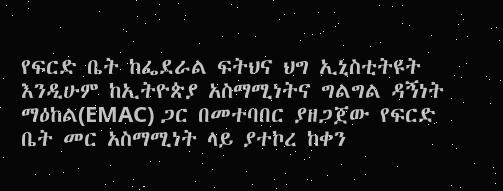የፍርድ ቤት ከፌደራል ፍትህና ህግ ኢኒስቲትዩት እንዲሁም ከኢትዮጵያ አስማሚነትና ግልግል ዳኝነት ማዕከል(EMAC) ጋር በመተባበር ያዘጋጀው የፍርድ ቤት መር አስማሚነት ላይ ያተኮረ ከቀን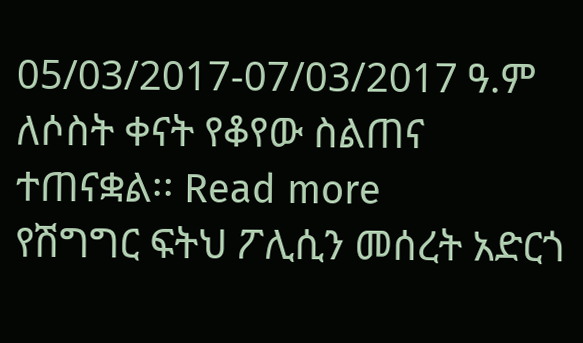05/03/2017-07/03/2017 ዓ.ም ለሶስት ቀናት የቆየው ስልጠና ተጠናቋል፡፡ Read more
የሽግግር ፍትህ ፖሊሲን መሰረት አድርጎ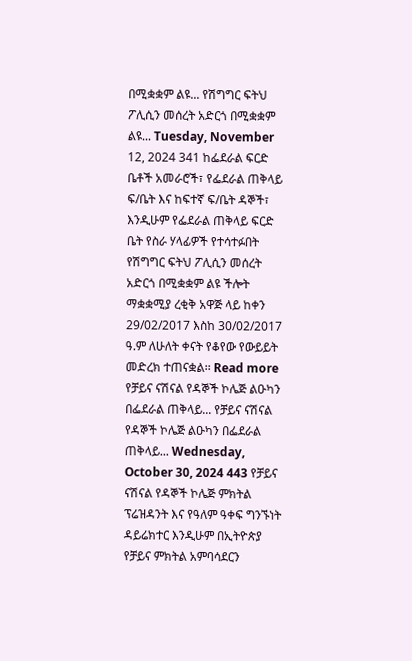በሚቋቋም ልዩ... የሽግግር ፍትህ ፖሊሲን መሰረት አድርጎ በሚቋቋም ልዩ... Tuesday, November 12, 2024 341 ከፌደራል ፍርድ ቤቶች አመራሮች፣ የፌደራል ጠቅላይ ፍ/ቤት እና ከፍተኛ ፍ/ቤት ዳኞች፣ እንዲሁም የፌደራል ጠቅላይ ፍርድ ቤት የስራ ሃላፊዎች የተሳተፉበት የሽግግር ፍትህ ፖሊሲን መሰረት አድርጎ በሚቋቋም ልዩ ችሎት ማቋቋሚያ ረቂቅ አዋጅ ላይ ከቀን 29/02/2017 እስከ 30/02/2017 ዓ.ም ለሁለት ቀናት የቆየው የውይይት መድረክ ተጠናቋል፡፡ Read more
የቻይና ናሽናል የዳኞች ኮሌጅ ልዑካን በፌደራል ጠቅላይ... የቻይና ናሽናል የዳኞች ኮሌጅ ልዑካን በፌደራል ጠቅላይ... Wednesday, October 30, 2024 443 የቻይና ናሽናል የዳኞች ኮሌጅ ምክትል ፕሬዝዳንት እና የዓለም ዓቀፍ ግንኙነት ዳይሬክተር እንዲሁም በኢትዮጵያ የቻይና ምክትል አምባሳደርን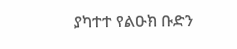ያካተተ የልዑክ ቡድን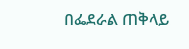በፌደራል ጠቅላይ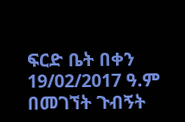ፍርድ ቤት በቀን 19/02/2017 ዓ.ም በመገኘት ጉብኝት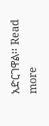አድርገዋል፡፡ Read more